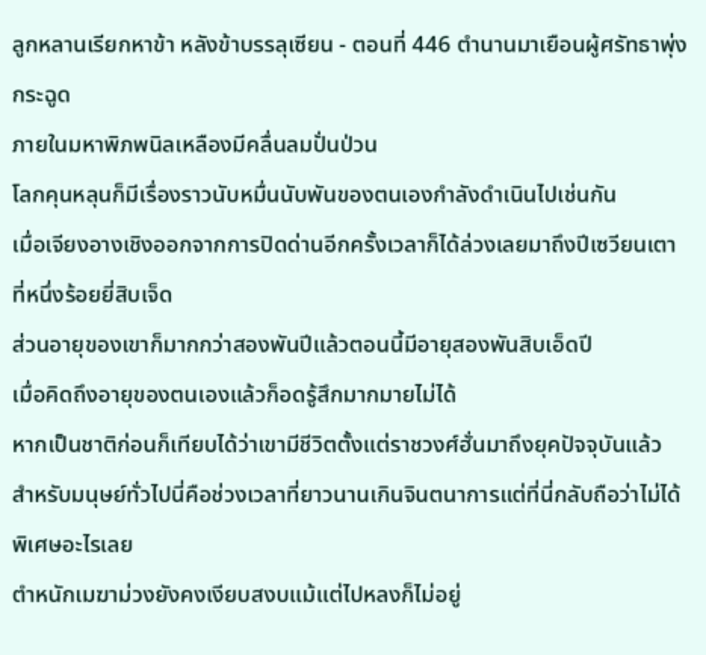ลูกหลานเรียกหาข้า หลังข้าบรรลุเซียน - ตอนที่ 446 ตำนานมาเยือนผู้ศรัทธาพุ่งกระฉูด
ภายในมหาพิภพนิลเหลืองมีคลื่นลมปั่นป่วน
โลกคุนหลุนก็มีเรื่องราวนับหมื่นนับพันของตนเองกำลังดำเนินไปเช่นกัน
เมื่อเจียงอางเชิงออกจากการปิดด่านอีกครั้งเวลาก็ได้ล่วงเลยมาถึงปีเซวียนเตาที่หนึ่งร้อยยี่สิบเจ็ด
ส่วนอายุของเขาก็มากกว่าสองพันปีแล้วตอนนี้มีอายุสองพันสิบเอ็ดปี
เมื่อคิดถึงอายุของตนเองแล้วก็อดรู้สึกมากมายไม่ได้
หากเป็นชาติก่อนก็เทียบได้ว่าเขามีชีวิตตั้งแต่ราชวงศ์ฮั่นมาถึงยุคปัจจุบันแล้ว
สำหรับมนุษย์ทั่วไปนี่คือช่วงเวลาที่ยาวนานเกินจินตนาการแต่ที่นี่กลับถือว่าไม่ได้พิเศษอะไรเลย
ตำหนักเมฆาม่วงยังคงเงียบสงบแม้แต่ไปหลงก็ไม่อยู่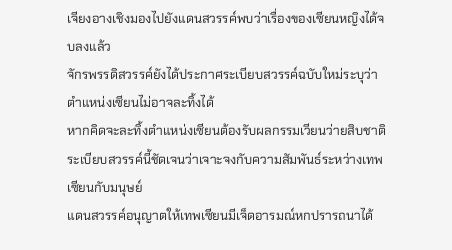เจียงอางเชิงมองไปยังแดนสวรรค์พบว่าเรื่องของเซียนหญิงได้จบลงแล้ว
จักรพรรดิสวรรค์ยังได้ประกาศระเบียบสวรรค์ฉบับใหม่ระบุว่าตำแหน่งเซียนไม่อาจละทิ้งได้
หากคิดจะละทิ้งตำแหน่งเซียนต้องรับผลกรรมเวียนว่ายสิบชาติ
ระเบียบสวรรค์นี้ชัดเจนว่าเจาะจงกับความสัมพันธ์ระหว่างเทพเซียนกับมนุษย์
แดนสวรรค์อนุญาตให้เทพเซียนมีเจ็ดอารมณ์หกปรารถนาได้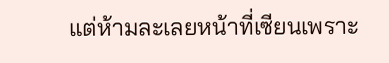แต่ห้ามละเลยหน้าที่เซียนเพราะ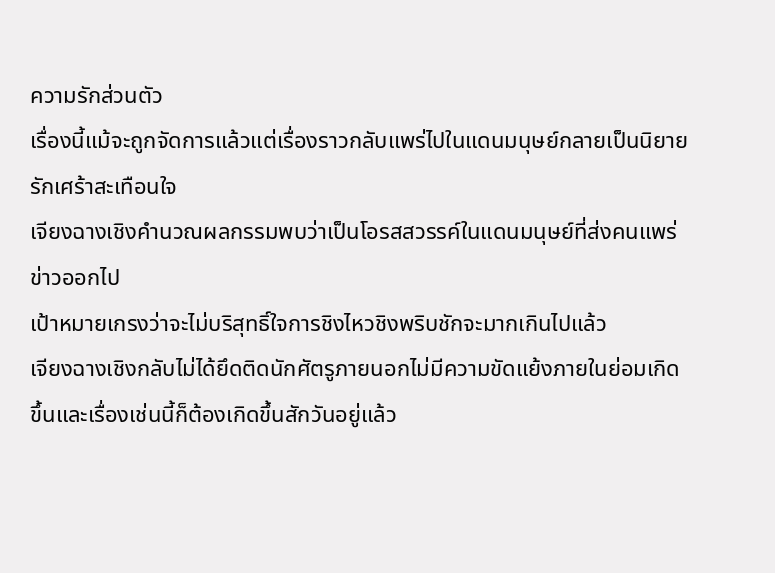ความรักส่วนตัว
เรื่องนี้แม้จะถูกจัดการแล้วแต่เรื่องราวกลับแพร่ไปในแดนมนุษย์กลายเป็นนิยายรักเศร้าสะเทือนใจ
เจียงฉางเชิงคำนวณผลกรรมพบว่าเป็นโอรสสวรรค์ในแดนมนุษย์ที่ส่งคนแพร่ข่าวออกไป
เป้าหมายเกรงว่าจะไม่บริสุทธิ์ใจการชิงไหวชิงพริบชักจะมากเกินไปแล้ว
เจียงฉางเชิงกลับไม่ได้ยึดติดนักศัตรูภายนอกไม่มีความขัดแย้งภายในย่อมเกิดขึ้นและเรื่องเช่นนี้ก็ต้องเกิดขึ้นสักวันอยู่แล้ว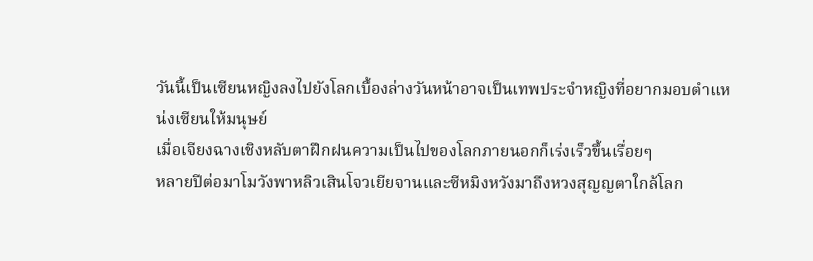วันนี้เป็นเซียนหญิงลงไปยังโลกเบื้องล่างวันหน้าอาจเป็นเทพประจำหญิงที่อยากมอบตำแหน่งเซียนให้มนุษย์
เมื่อเจียงฉางเชิงหลับตาฝึกฝนความเป็นไปของโลกภายนอกก็เร่งเร็วขึ้นเรื่อยๆ
หลายปีต่อมาโมวังพาหลิวเสินโจวเยียจานและซีหมิงหวังมาถึงหวงสุญญตาใกล้โลก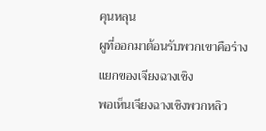คุนหลุน
ผูที่ออกมาต้อนรับพวกเขาคือร่างแยกของเจียงฉางเชิง
พอเห็นเจียงฉางเชิงพวกหลิว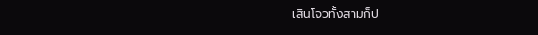เสินโจวทั้งสามก็ป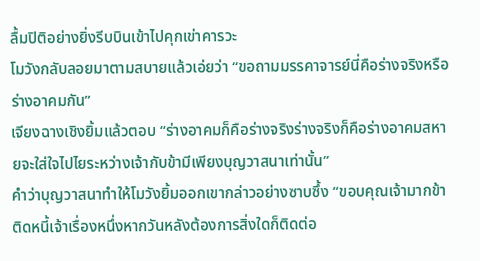ลื้มปิติอย่างยิ่งรีบบินเข้าไปคุกเข่าคารวะ
โมวังกลับลอยมาตามสบายแล้วเอ่ยว่า “ขอถามมรรคาจารย์นี่คือร่างจริงหรือร่างอาคมกัน”
เจียงฉางเชิงยิ้มแล้วตอบ “ร่างอาคมก็คือร่างจริงร่างจริงก็คือร่างอาคมสหายจะใส่ใจไปไยระหว่างเจ้ากับข้ามีเพียงบุญวาสนาเท่านั้น”
คำว่าบุญวาสนาทำให้โมวังยิ้มออกเขากล่าวอย่างซาบซึ้ง “ขอบคุณเจ้ามากข้าติดหนี้เจ้าเรื่องหนึ่งหากวันหลังต้องการสิ่งใดก็ติดต่อ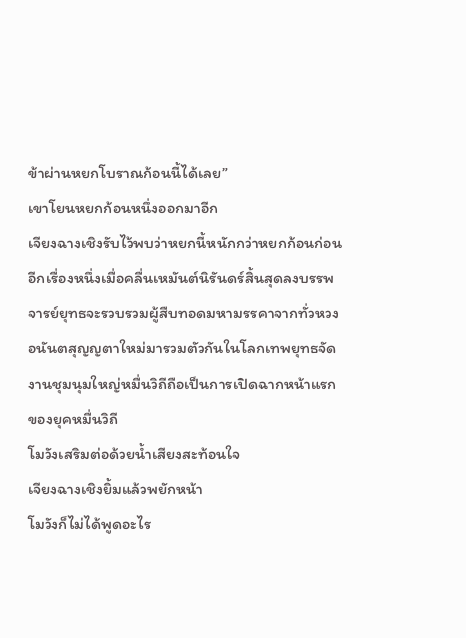ข้าผ่านหยกโบราณก้อนนี้ได้เลย”
เขาโยนหยกก้อนหนึ่งออกมาอีก
เจียงฉางเชิงรับไว้พบว่าหยกนี้หนักกว่าหยกก้อนก่อน
อีกเรื่องหนึ่งเมื่อคลื่นเหมันต์นิรันดร์สิ้นสุดลงบรรพจารย์ยุทธจะรวบรวมผู้สืบทอดมหามรรคาจากทั่วหวงอนันตสุญญตาใหม่มารวมตัวกันในโลกเทพยุทธจัดงานชุมนุมใหญ่หมื่นวิถีถือเป็นการเปิดฉากหน้าแรกของยุคหมื่นวิถี
โมวังเสริมต่อด้วยน้ำเสียงสะท้อนใจ
เจียงฉางเชิงยิ้มแล้วพยักหน้า
โมวังก็ไม่ได้พูดอะไร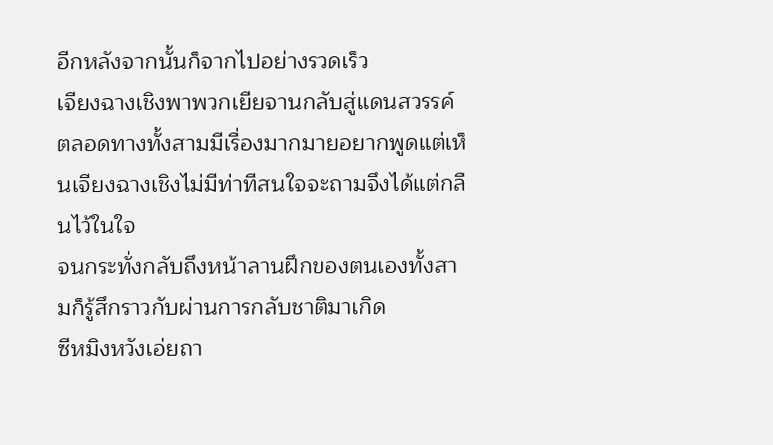อีกหลังจากนั้นก็จากไปอย่างรวดเร็ว
เจียงฉางเชิงพาพวกเยียจานกลับสู่แดนสวรรค์
ตลอดทางทั้งสามมีเรื่องมากมายอยากพูดแต่เห็นเจียงฉางเชิงไม่มีท่าทีสนใจจะถามจึงได้แต่กลืนไว้ในใจ
จนกระทั่งกลับถึงหน้าลานฝึกของตนเองทั้งสามก็รู้สึกราวกับผ่านการกลับชาติมาเกิด
ซีหมิงหวังเอ่ยถา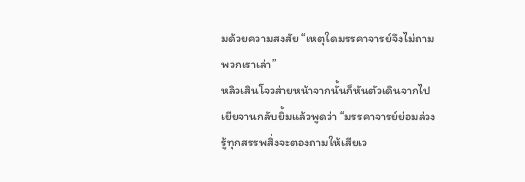มด้วยความสงสัย “เหตุใดมรรคาจารย์จึงไม่ถามพวกเราเล่า”
หลิวเสินโจวส่ายหน้าจากนั้นก็หันตัวเดินจากไป
เยียจานกลับยิ้มแล้วพูดว่า “มรรคาจารย์ย่อมล่วงรู้ทุกสรรพสิ่งจะตองถามให้เสียเว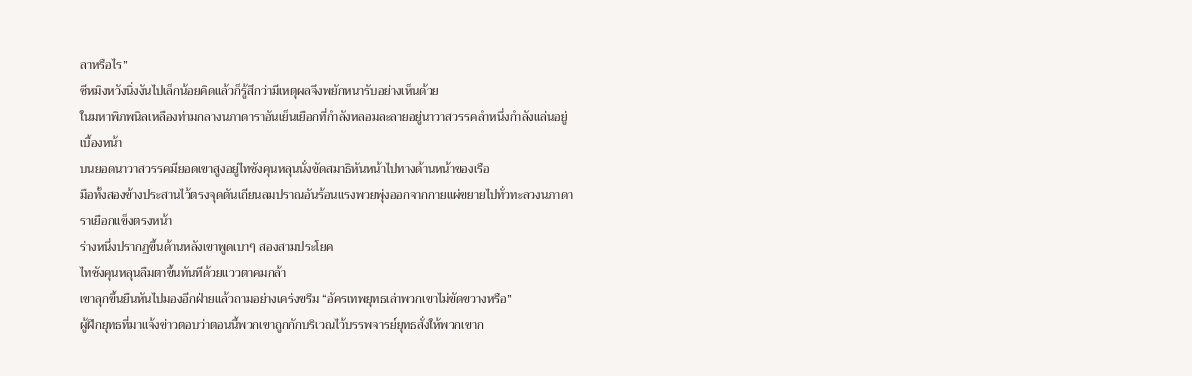ลาหรือไร”
ซีหมิงหวังนิ่งงันไปเล็กน้อยคิดแล้วก็รู้สึกว่ามีเหตุผลจึงพยักหนารับอย่างเห็นด้วย
ในมหาพิภพนิลเหลืองท่ามกลางนภาดาราอันเย็นเยือกที่กำลังหลอมละลายอยู่นาวาสวรรคลำหนึ่งกำลังแล่นอยู่เบื้องหน้า
บนยอดนาวาสวรรคมียอดเขาสูงอยู่ไทซังคุนหลุนนั่งขัดสมาธิหันหน้าไปทางด้านหน้าของเรือ
มือทั้งสองข้างประสานไว้ตรงจุดตันเถียนลมปราณอันร้อนแรงพวยพุ่งออกจากกายแผ่ขยายไปทั่วทะลวงนภาดาราเยือกแข็งตรงหน้า
ร่างหนึ่งปรากฏขึ้นด้านหลังเขาพูดเบาๆ สองสามประโยค
ไทซังคุนหลุนลืมตาขึ้นทันทีด้วยแววตาคมกล้า
เขาลุกขึ้นยืนหันไปมองอีกฝ่ายแล้วถามอย่างเคร่งขรึม “อัครเทพยุทธเล่าพวกเขาไม่ขัดขวางหรือ”
ผู้ฝึกยุทธที่มาแจ้งข่าวตอบว่าตอนนี้พวกเขาถูกกักบริเวณไว้บรรพจารย์ยุทธสั่งให้พวกเขาก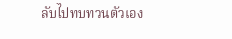ลับไปทบทวนตัวเอง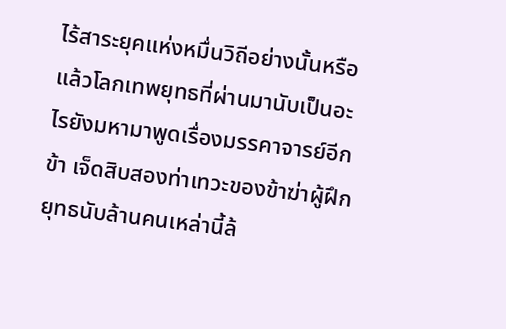ไร้สาระยุคแห่งหมื่นวิถีอย่างนั้นหรือแล้วโลกเทพยุทธที่ผ่านมานับเป็นอะไรยังมหามาพูดเรื่องมรรคาจารย์อีกข้า เจ็ดสิบสองท่าเทวะของข้าฆ่าผู้ฝึกยุทธนับล้านคนเหล่านี้ล้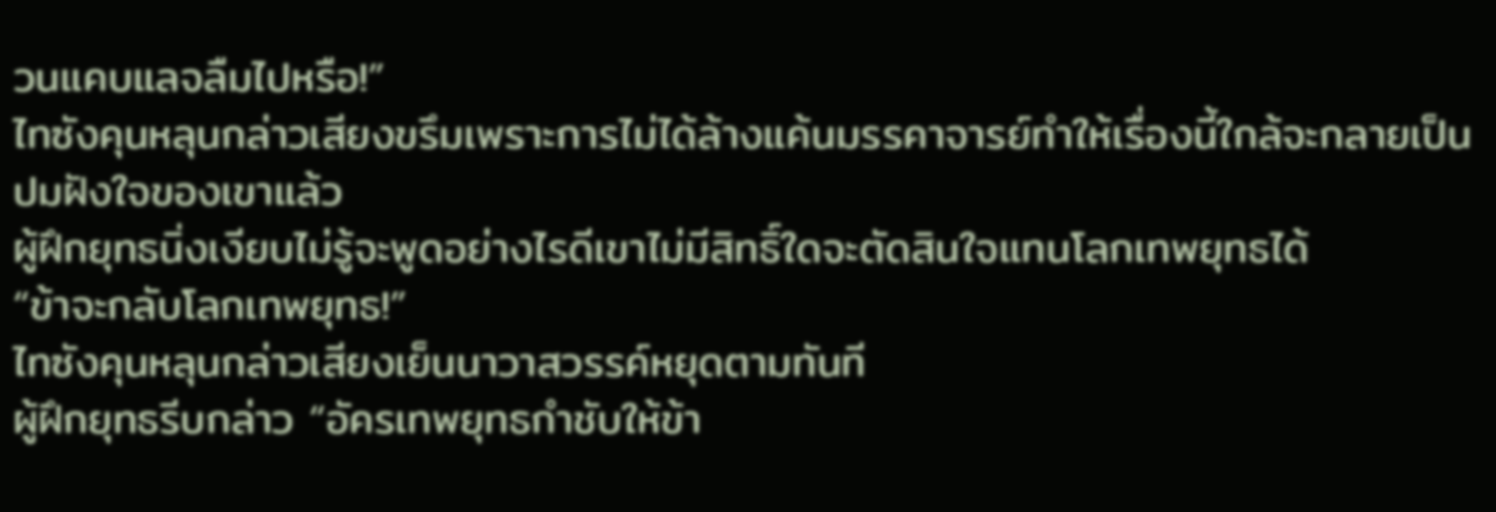วนแคบแลจลืมไปหรือ!”
ไทซังคุนหลุนกล่าวเสียงขรึมเพราะการไม่ได้ล้างแค้นมรรคาจารย์ทำให้เรื่องนี้ใกล้จะกลายเป็นปมฝังใจของเขาแล้ว
ผู้ฝึกยุทธนิ่งเงียบไม่รู้จะพูดอย่างไรดีเขาไม่มีสิทธิ์ใดจะตัดสินใจแทนโลกเทพยุทธได้
“ข้าจะกลับโลกเทพยุทธ!”
ไทซังคุนหลุนกล่าวเสียงเย็นนาวาสวรรค์หยุดตามทันที
ผู้ฝึกยุทธรีบกล่าว “อัครเทพยุทธกำชับให้ข้า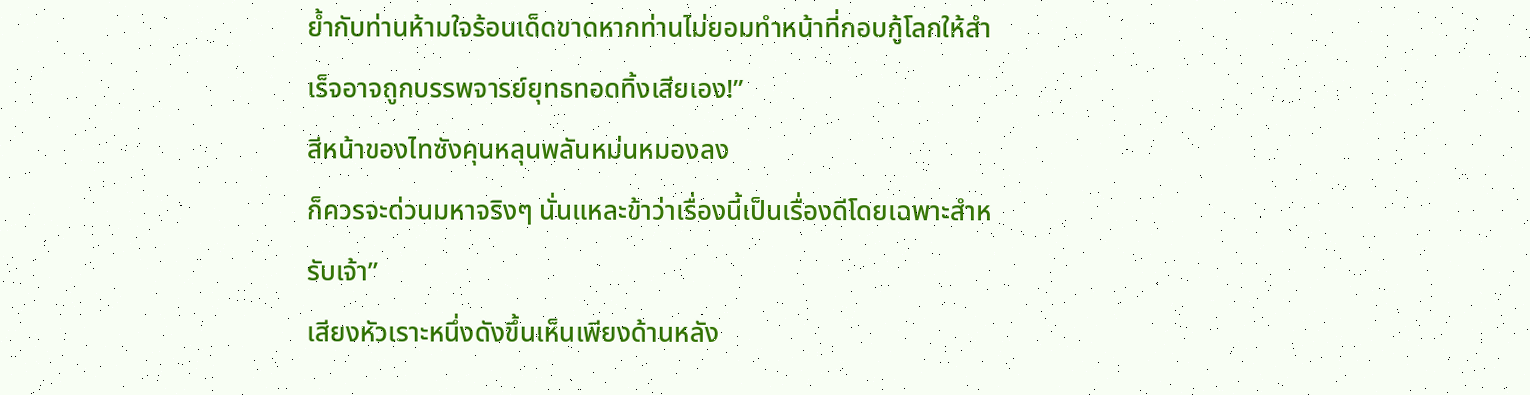ย้ำกับท่านห้ามใจร้อนเด็ดขาดหากท่านไม่ยอมทำหน้าที่กอบกู้โลกให้สำเร็จอาจถูกบรรพจารย์ยุทธทอดทิ้งเสียเอง!”
สีหน้าของไทซังคุนหลุนพลันหม่นหมองลง
ก็ควรจะด่วนมหาจริงๆ นั่นแหละข้าว่าเรื่องนี้เป็นเรื่องดีโดยเฉพาะสำหรับเจ้า”
เสียงหัวเราะหนึ่งดังขึ้นเห็นเพียงด้านหลัง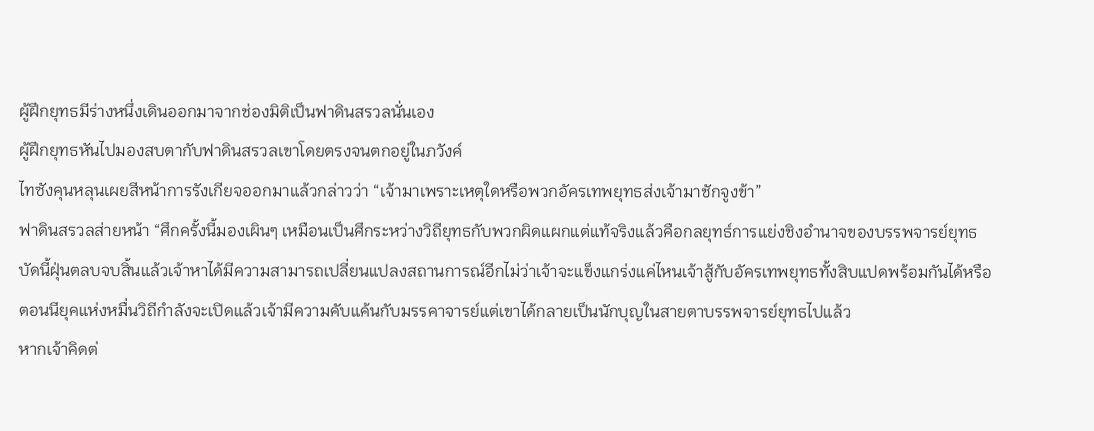ผู้ฝึกยุทธมีร่างหนึ่งเดินออกมาจากช่องมิติเป็นฟาดินสรวลนั่นเอง
ผู้ฝึกยุทธหันไปมองสบตากับฟาดินสรวลเขาโดยตรงจนตกอยู่ในภวังค์
ไทซังคุนหลุนเผยสีหน้าการรังเกียจออกมาแล้วกล่าวว่า “เจ้ามาเพราะเหตุใดหรือพวกอัครเทพยุทธส่งเจ้ามาชักจูงข้า”
ฟาดินสรวลส่ายหน้า “ศึกครั้งนี้มองเผินๆ เหมือนเป็นศึกระหว่างวิถียุทธกับพวกผิดแผกแต่แท้จริงแล้วคือกลยุทธ์การแย่งชิงอำนาจของบรรพจารย์ยุทธ
บัดนี้ฝุ่นตลบจบสิ้นแล้วเจ้าหาได้มีความสามารถเปลี่ยนแปลงสถานการณ์อีกไม่ว่าเจ้าจะแข็งแกร่งแค่ไหนเจ้าสู้กับอัครเทพยุทธทั้งสิบแปดพร้อมกันได้หรือ
ตอนนียุคแห่งหมื่นวิถีกำลังจะเปิดแล้วเจ้ามีความคับแค้นกับมรรคาจารย์แต่เขาได้กลายเป็นนักบุญในสายตาบรรพจารย์ยุทธไปแล้ว
หากเจ้าคิดต่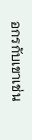อกรกับเขาเช่น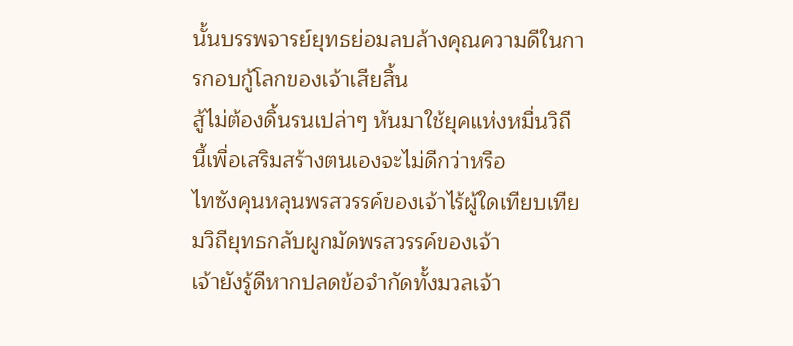นั้นบรรพจารย์ยุทธย่อมลบล้างคุณความดีในการกอบกู้โลกของเจ้าเสียสิ้น
สู้ไม่ต้องดิ้นรนเปล่าๆ หันมาใช้ยุคแห่งหมื่นวิถีนี้เพื่อเสริมสร้างตนเองจะไม่ดีกว่าหรือ
ไทซังคุนหลุนพรสวรรค์ของเจ้าไร้ผู้ใดเทียบเทียมวิถียุทธกลับผูกมัดพรสวรรค์ของเจ้า
เจ้ายังรู้ดีหากปลดข้อจำกัดทั้งมวลเจ้า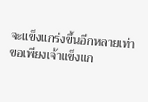จะแข็งแกร่งขึ้นอีกหลายเท่า
ขอเพียงเจ้าแข็งแก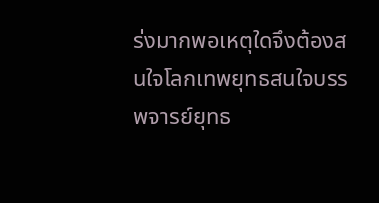ร่งมากพอเหตุใดจึงต้องสนใจโลกเทพยุทธสนใจบรรพจารย์ยุทธ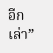อีกเล่า”